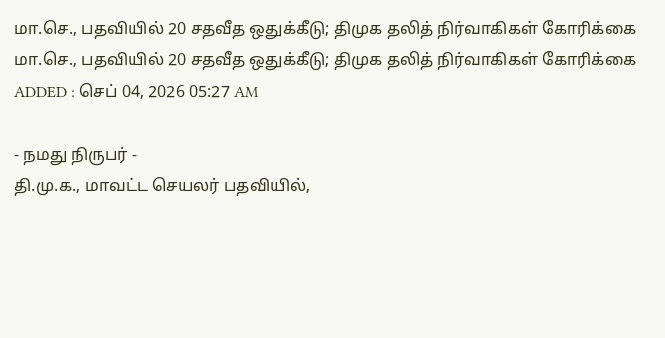மா.செ., பதவியில் 20 சதவீத ஒதுக்கீடு; திமுக தலித் நிர்வாகிகள் கோரிக்கை
மா.செ., பதவியில் 20 சதவீத ஒதுக்கீடு; திமுக தலித் நிர்வாகிகள் கோரிக்கை
ADDED : செப் 04, 2026 05:27 AM

- நமது நிருபர் -
தி.மு.க., மாவட்ட செயலர் பதவியில்,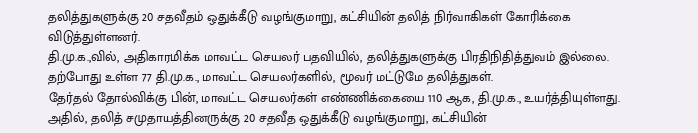தலித்துகளுக்கு 20 சதவீதம் ஒதுக்கீடு வழங்குமாறு, கட்சியின் தலித் நிர்வாகிகள் கோரிக்கை விடுத்துள்ளனர்.
தி.மு.க.,வில், அதிகாரமிக்க மாவட்ட செயலர் பதவியில், தலித்துகளுக்கு பிரதிநிதித்துவம் இல்லை. தற்போது உள்ள 77 தி.மு.க., மாவட்ட செயலர்களில், மூவர் மட்டுமே தலித்துகள்.
தேர்தல் தோல்விக்கு பின், மாவட்ட செயலர்கள் எண்ணிக்கையை 110 ஆக, தி.மு.க., உயர்த்தியுள்ளது. அதில், தலித் சமுதாயத்தினருக்கு 20 சதவீத ஒதுக்கீடு வழங்குமாறு, கட்சியின்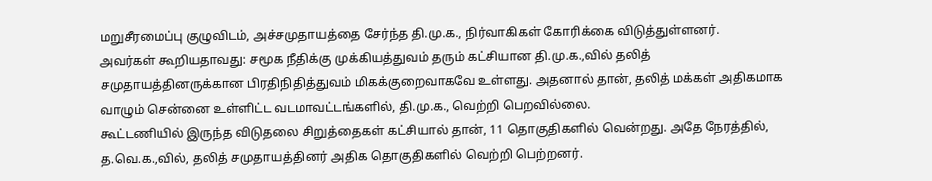மறுசீரமைப்பு குழுவிடம், அச்சமுதாயத்தை சேர்ந்த தி.மு.க., நிர்வாகிகள் கோரிக்கை விடுத்துள்ளனர்.
அவர்கள் கூறியதாவது: சமூக நீதிக்கு முக்கியத்துவம் தரும் கட்சியான தி.மு.க.,வில் தலித் சமுதாயத்தினருக்கான பிரதிநிதித்துவம் மிகக்குறைவாகவே உள்ளது. அதனால் தான், தலித் மக்கள் அதிகமாக வாழும் சென்னை உள்ளிட்ட வடமாவட்டங்களில், தி.மு.க., வெற்றி பெறவில்லை.
கூட்டணியில் இருந்த விடுதலை சிறுத்தைகள் கட்சியால் தான், 11 தொகுதிகளில் வென்றது. அதே நேரத்தில், த.வெ.க.,வில், தலித் சமுதாயத்தினர் அதிக தொகுதிகளில் வெற்றி பெற்றனர்.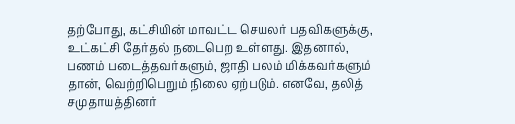தற்போது, கட்சியின் மாவட்ட செயலர் பதவிகளுக்கு, உட்கட்சி தேர்தல் நடைபெற உள்ளது. இதனால், பணம் படைத்தவர்களும், ஜாதி பலம் மிக்கவர்களும் தான், வெற்றிபெறும் நிலை ஏற்படும். எனவே, தலித் சமுதாயத்தினர்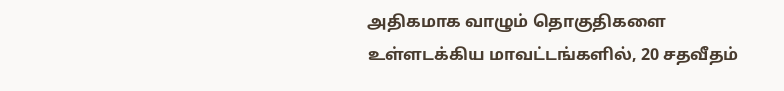அதிகமாக வாழும் தொகுதிகளை உள்ளடக்கிய மாவட்டங்களில், 20 சதவீதம்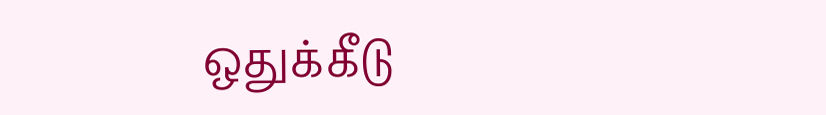ஒதுக்கீடு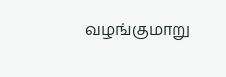வழங்குமாறு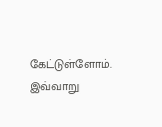கேட்டுள்ளோம். இவ்வாறு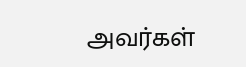அவர்கள்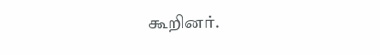கூறினர்.